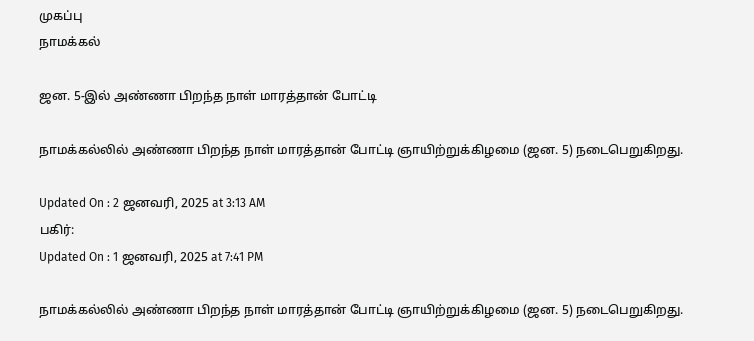முகப்பு
நாமக்கல்

ஜன. 5-இல் அண்ணா பிறந்த நாள் மாரத்தான் போட்டி

நாமக்கல்லில் அண்ணா பிறந்த நாள் மாரத்தான் போட்டி ஞாயிற்றுக்கிழமை (ஜன. 5) நடைபெறுகிறது.

Updated On : 2 ஜனவரி, 2025 at 3:13 AM
பகிர்:
Updated On : 1 ஜனவரி, 2025 at 7:41 PM

நாமக்கல்லில் அண்ணா பிறந்த நாள் மாரத்தான் போட்டி ஞாயிற்றுக்கிழமை (ஜன. 5) நடைபெறுகிறது.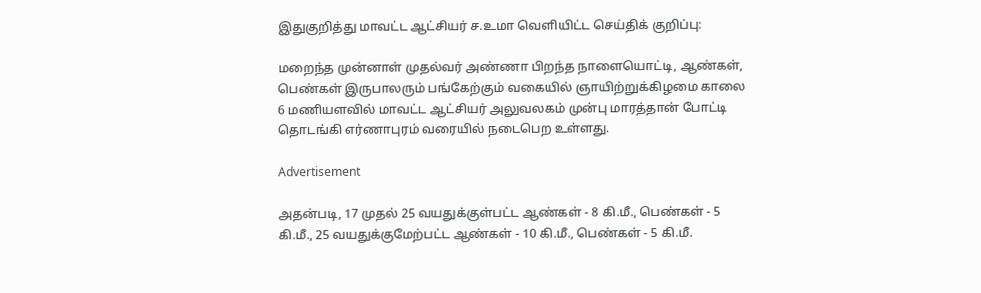இதுகுறித்து மாவட்ட ஆட்சியர் ச.உமா வெளியிட்ட செய்திக் குறிப்பு:

மறைந்த முன்னாள் முதல்வர் அண்ணா பிறந்த நாளையொட்டி, ஆண்கள், பெண்கள் இருபாலரும் பங்கேற்கும் வகையில் ஞாயிற்றுக்கிழமை காலை 6 மணியளவில் மாவட்ட ஆட்சியர் அலுவலகம் முன்பு மாரத்தான் போட்டி தொடங்கி எர்ணாபுரம் வரையில் நடைபெற உள்ளது.

Advertisement

அதன்படி, 17 முதல் 25 வயதுக்குள்பட்ட ஆண்கள் - 8 கி.மீ., பெண்கள் - 5 கி.மீ., 25 வயதுக்குமேற்பட்ட ஆண்கள் - 10 கி.மீ., பெண்கள் - 5 கி.மீ.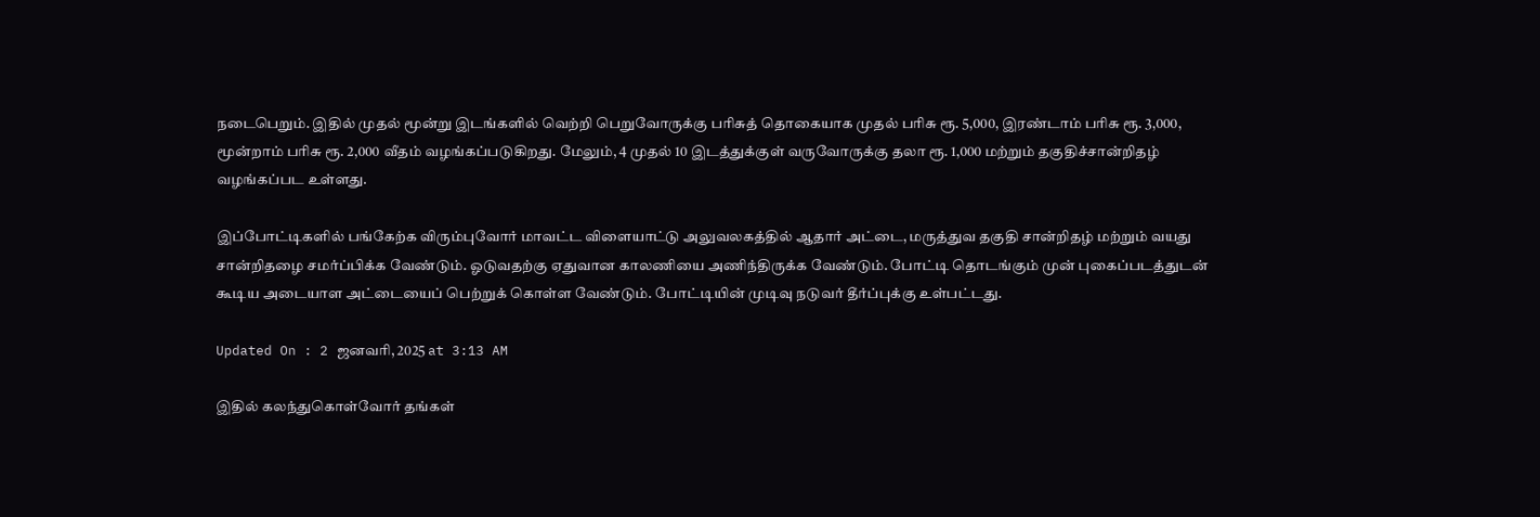நடைபெறும். இதில் முதல் மூன்று இடங்களில் வெற்றி பெறுவோருக்கு பரிசுத் தொகையாக முதல் பரிசு ரூ. 5,000, இரண்டாம் பரிசு ரூ. 3,000, மூன்றாம் பரிசு ரூ. 2,000 வீதம் வழங்கப்படுகிறது. மேலும், 4 முதல் 10 இடத்துக்குள் வருவோருக்கு தலா ரூ. 1,000 மற்றும் தகுதிச்சான்றிதழ் வழங்கப்பட உள்ளது.

இப்போட்டிகளில் பங்கேற்க விரும்புவோர் மாவட்ட விளையாட்டு அலுவலகத்தில் ஆதார் அட்டை, மருத்துவ தகுதி சான்றிதழ் மற்றும் வயது சான்றிதழை சமர்ப்பிக்க வேண்டும். ஓடுவதற்கு ஏதுவான காலணியை அணிந்திருக்க வேண்டும். போட்டி தொடங்கும் முன் புகைப்படத்துடன் கூடிய அடையாள அட்டையைப் பெற்றுக் கொள்ள வேண்டும். போட்டியின் முடிவு நடுவர் தீர்ப்புக்கு உள்பட்டது.

Updated On : 2 ஜனவரி, 2025 at 3:13 AM

இதில் கலந்துகொள்வோர் தங்கள்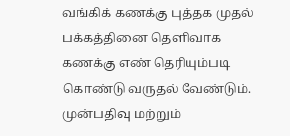வங்கிக் கணக்கு புத்தக முதல் பக்கத்தினை தெளிவாக கணக்கு எண் தெரியும்படி கொண்டு வருதல் வேண்டும். முன்பதிவு மற்றும்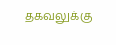தகவலுக்கு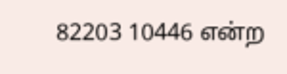82203 10446 என்ற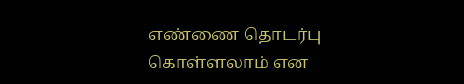எண்ணை தொடர்பு கொள்ளலாம் என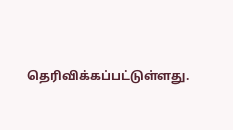தெரிவிக்கப்பட்டுள்ளது.